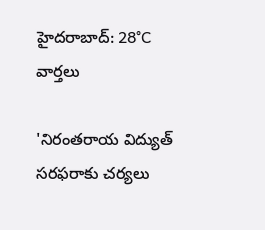హైదరాబాద్: 28°C
వార్తలు

'నిరంతరాయ విద్యుత్ సరఫరాకు చర్యలు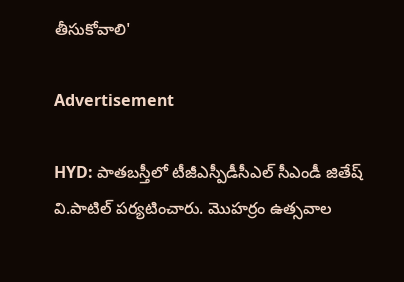తీసుకోవాలి'

Advertisement

HYD: పాతబస్తీలో టీజీఎస్పీడీసీఎల్ సీఎండీ జితేష్ వి.పాటిల్ పర్యటించారు. మొహర్రం ఉత్సవాల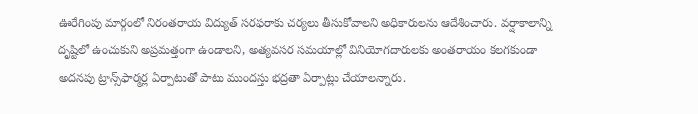ఊరేగింపు మార్గంలో నిరంతరాయ విద్యుత్ సరఫరాకు చర్యలు తీసుకోవాలని అధికారులను ఆదేశించారు. వర్షాకాలాన్ని దృష్టిలో ఉంచుకుని అప్రమత్తంగా ఉండాలని, అత్యవసర సమయాల్లో వినియోగదారులకు అంతరాయం కలగకుండా అదనపు ట్రాన్స్‌ఫార్మర్ల ఏర్పాటుతో పాటు ముందస్తు భద్రతా ఏర్పాట్లు చేయాలన్నారు.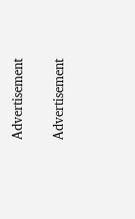Advertisement

Advertisement